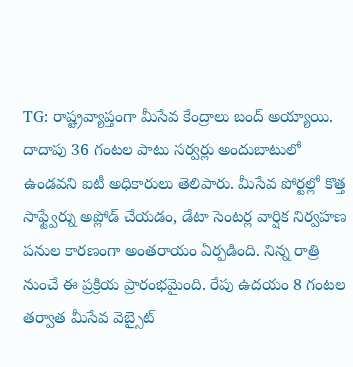TG: రాష్ట్రవ్యాప్తంగా మీసేవ కేంద్రాలు బంద్ అయ్యాయి. దాదాపు 36 గంటల పాటు సర్వర్లు అందుబాటులో ఉండవని ఐటీ అధికారులు తెలిపారు. మీసేవ పోర్టల్లో కొత్త సాఫ్ట్వేర్ను అప్లోడ్ చేయడం, డేటా సెంటర్ల వార్షిక నిర్వహణ పనుల కారణంగా అంతరాయం ఏర్పడింది. నిన్న రాత్రి నుంచే ఈ ప్రక్రియ ప్రారంభమైంది. రేపు ఉదయం 8 గంటల తర్వాత మీసేవ వెబ్సైట్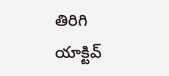తిరిగి యాక్టివ్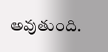అవుతుంది.